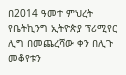በ2014 ዓመተ ምህረት የቤትኪንግ ኢትዮጵያ ፕሪሚየር ሊግ በመጨረሻው ቀን በሊጉ መቆየቱን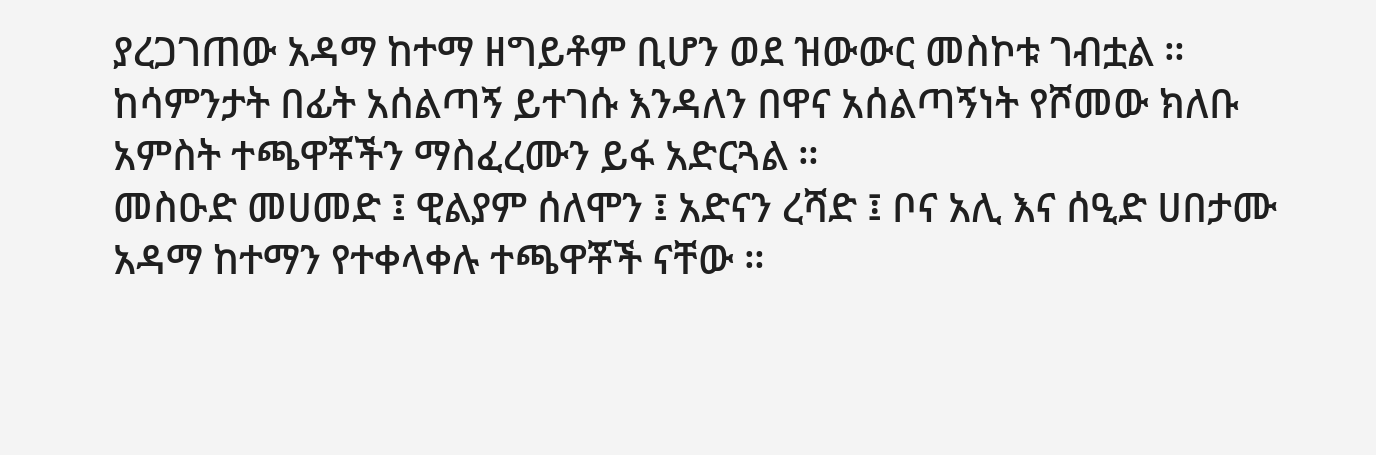ያረጋገጠው አዳማ ከተማ ዘግይቶም ቢሆን ወደ ዝውውር መስኮቱ ገብቷል ።
ከሳምንታት በፊት አሰልጣኝ ይተገሱ እንዳለን በዋና አሰልጣኝነት የሾመው ክለቡ አምስት ተጫዋቾችን ማስፈረሙን ይፋ አድርጓል ።
መስዑድ መሀመድ ፤ ዊልያም ሰለሞን ፤ አድናን ረሻድ ፤ ቦና አሊ እና ሰዒድ ሀበታሙ አዳማ ከተማን የተቀላቀሉ ተጫዋቾች ናቸው ።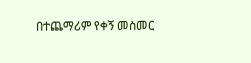በተጨማሪም የቀኝ መስመር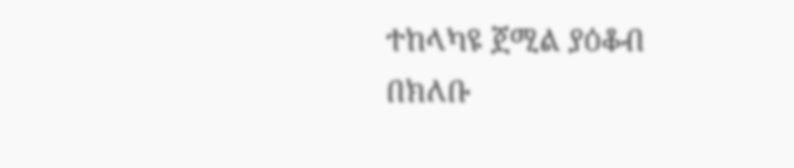ተከላካዩ ጀሚል ያዕቆብ በክለቡ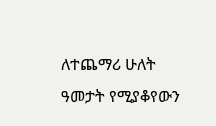ለተጨማሪ ሁለት ዓመታት የሚያቆየውን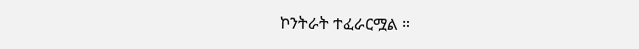ኮንትራት ተፈራርሟል ።